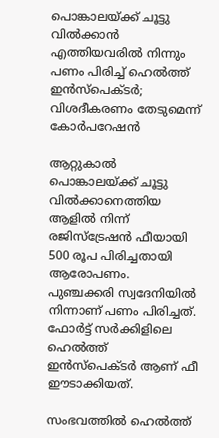പൊങ്കാലയ്ക്ക് ചൂട്ടു വില്‍ക്കാന്‍ എത്തിയവരില്‍ നിന്നും പണം പിരിച്ച് ഹെല്‍ത്ത് ഇന്‍സ്‌പെക്ടര്‍; വിശദീകരണം തേടുമെന്ന് കോര്‍പറേഷന്‍

ആറ്റുകാല്‍ പൊങ്കാലയ്ക്ക് ചൂട്ടു വില്‍ക്കാനെത്തിയ ആളില്‍ നിന്ന് രജിസ്‌ട്രേഷന്‍ ഫീയായി 500 രൂപ പിരിച്ചതായി ആരോപണം. പുഞ്ചക്കരി സ്വദേനിയില്‍ നിന്നാണ് പണം പിരിച്ചത്. ഫോര്‍ട്ട് സര്‍ക്കിളിലെ ഹെല്‍ത്ത് ഇന്‍സ്‌പെക്ടര്‍ ആണ് ഫീ ഈടാക്കിയത്.

സംഭവത്തില്‍ ഹെല്‍ത്ത്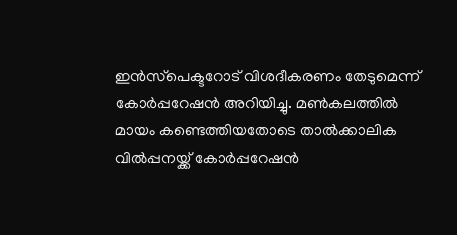ഇന്‍സ്‌പെക്ടറോട് വിശദീകരണം തേടുമെന്ന് കോര്‍പ്പറേഷന്‍ അറിയിച്ചു. മണ്‍കലത്തില്‍ മായം കണ്ടെത്തിയതോടെ താല്‍ക്കാലിക വില്‍പ്പനയ്ക്ക് കോര്‍പ്പറേഷന്‍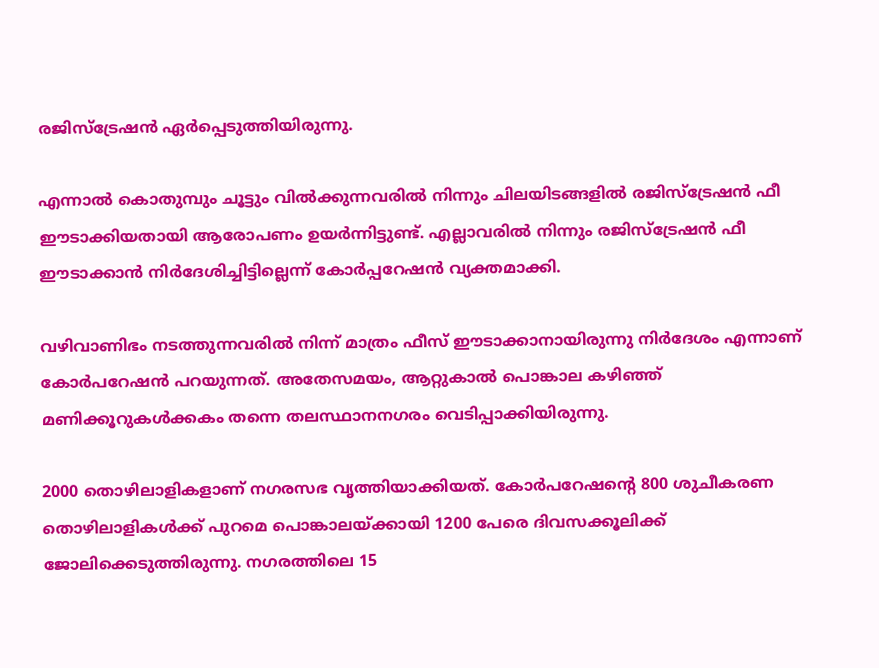രജിസ്‌ട്രേഷന്‍ ഏര്‍പ്പെടുത്തിയിരുന്നു.

എന്നാല്‍ കൊതുമ്പും ചൂട്ടും വില്‍ക്കുന്നവരില്‍ നിന്നും ചിലയിടങ്ങളില്‍ രജിസ്‌ട്രേഷന്‍ ഫീ ഈടാക്കിയതായി ആരോപണം ഉയര്‍ന്നിട്ടുണ്ട്. എല്ലാവരില്‍ നിന്നും രജിസ്‌ട്രേഷന്‍ ഫീ ഈടാക്കാന്‍ നിര്‍ദേശിച്ചിട്ടില്ലെന്ന് കോര്‍പ്പറേഷന്‍ വ്യക്തമാക്കി.

വഴിവാണിഭം നടത്തുന്നവരില്‍ നിന്ന് മാത്രം ഫീസ് ഈടാക്കാനായിരുന്നു നിര്‍ദേശം എന്നാണ് കോര്‍പറേഷന്‍ പറയുന്നത്. അതേസമയം, ആറ്റുകാല്‍ പൊങ്കാല കഴിഞ്ഞ് മണിക്കൂറുകള്‍ക്കകം തന്നെ തലസ്ഥാനനഗരം വെടിപ്പാക്കിയിരുന്നു.

2000 തൊഴിലാളികളാണ് നഗരസഭ വൃത്തിയാക്കിയത്. കോര്‍പറേഷന്റെ 800 ശുചീകരണ തൊഴിലാളികള്‍ക്ക് പുറമെ പൊങ്കാലയ്ക്കായി 1200 പേരെ ദിവസക്കൂലിക്ക് ജോലിക്കെടുത്തിരുന്നു. നഗരത്തിലെ 15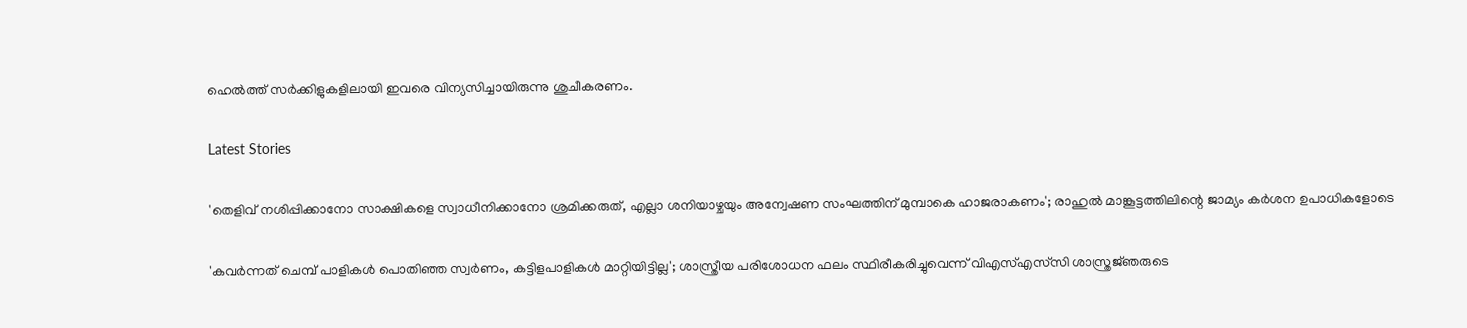ഹെല്‍ത്ത് സര്‍ക്കിളുകളിലായി ഇവരെ വിന്യസിച്ചായിരുന്നു ശുചീകരണം.

Latest Stories

'തെളിവ് നശിപ്പിക്കാനോ സാക്ഷികളെ സ്വാധീനിക്കാനോ ശ്രമിക്കരുത്, എല്ലാ ശനിയാഴ്ചയും അന്വേഷണ സംഘത്തിന് മുമ്പാകെ ഹാജരാകണം'; രാഹുൽ മാങ്കൂട്ടത്തിലിന്റെ ജാമ്യം കർശന ഉപാധികളോടെ

'കവർന്നത് ചെമ്പ് പാളികൾ പൊതിഞ്ഞ സ്വർണം, കട്ടിളപാളികൾ മാറ്റിയിട്ടില്ല'; ശാസ്ത്രീയ പരിശോധന ഫലം സ്ഥിരീകരിച്ചുവെന്ന് വിഎസ്എസ്‍സി ശാസ്ത്രജ്‌ഞരുടെ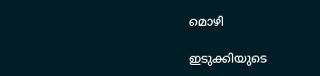മൊഴി

ഇടുക്കിയുടെ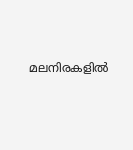മലനിരകളില്‍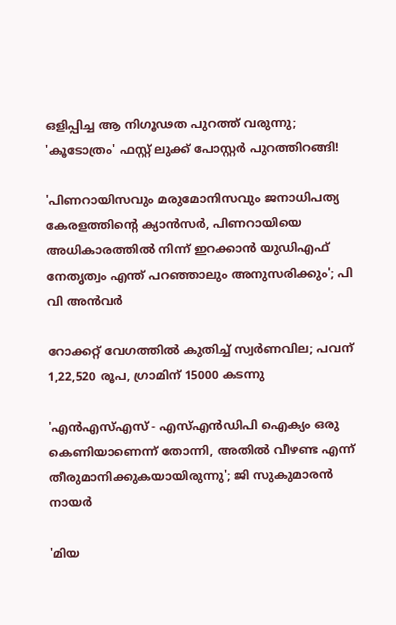ഒളിപ്പിച്ച ആ നിഗൂഢത പുറത്ത് വരുന്നു; 'കൂടോത്രം' ഫസ്റ്റ് ലുക്ക് പോസ്റ്റര്‍ പുറത്തിറങ്ങി!

'പിണറായിസവും മരുമോനിസവും ജനാധിപത്യ കേരളത്തിന്റെ ക്യാൻസർ, പിണറായിയെ അധികാരത്തിൽ നിന്ന് ഇറക്കാൻ യുഡിഎഫ് നേതൃത്വം എന്ത്‌ പറഞ്ഞാലും അനുസരിക്കും'; പി വി അൻവർ

റോക്കറ്റ് വേഗത്തിൽ കുതിച്ച് സ്വർണവില; പവന് 1,22,520 രൂപ, ഗ്രാമിന് 15000 കടന്നു

'എന്‍എസ്എസ് - എസ്എന്‍ഡിപി ഐക്യം ഒരു കെണിയാണെന്ന് തോന്നി, അതിൽ വീഴണ്ട എന്ന് തീരുമാനിക്കുകയായിരുന്നു'; ജി സുകുമാരൻ നായർ

'മിയ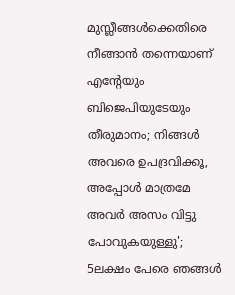മുസ്ലീങ്ങള്‍ക്കെതിരെ നീങ്ങാന്‍ തന്നെയാണ് എന്റേയും ബിജെപിയുടേയും തീരുമാനം; നിങ്ങള്‍ അവരെ ഉപദ്രവിക്കൂ, അപ്പോള്‍ മാത്രമേ അവര്‍ അസം വിട്ടു പോവുകയുള്ളു'; 5ലക്ഷം പേരെ ഞങ്ങള്‍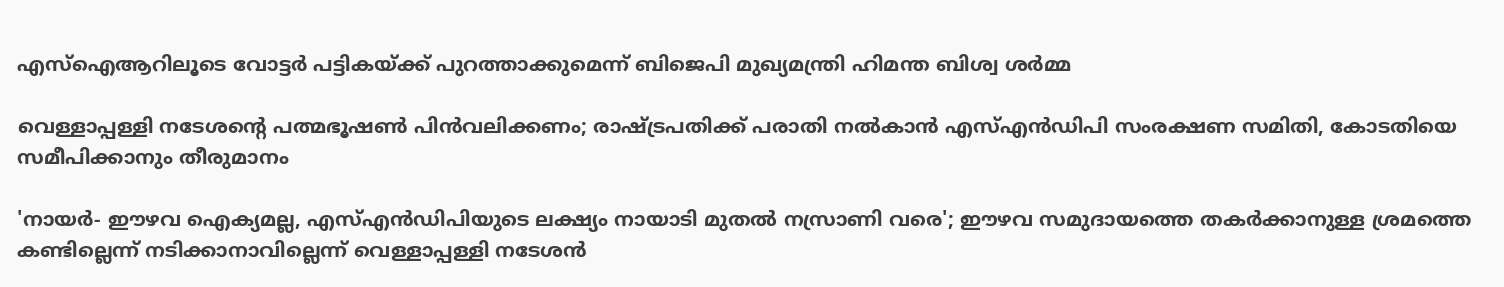എസ്‌ഐആറിലൂടെ വോട്ടര്‍ പട്ടികയ്ക്ക് പുറത്താക്കുമെന്ന് ബിജെപി മുഖ്യമന്ത്രി ഹിമന്ത ബിശ്വ ശര്‍മ്മ

വെള്ളാപ്പള്ളി നടേശന്റെ പത്മഭൂഷൺ പിൻവലിക്കണം; രാഷ്ട്രപതിക്ക് പരാതി നൽകാൻ എസ്എൻഡിപി സംരക്ഷണ സമിതി, കോടതിയെ സമീപിക്കാനും തീരുമാനം

'നായർ- ഈഴവ ഐക്യമല്ല, എസ്എൻഡിപിയുടെ ലക്ഷ്യം നായാടി മുതൽ നസ്രാണി വരെ'; ഈഴവ സമുദായത്തെ തകർക്കാനുള്ള ശ്രമത്തെ കണ്ടില്ലെന്ന് നടിക്കാനാവില്ലെന്ന് വെള്ളാപ്പള്ളി നടേശൻ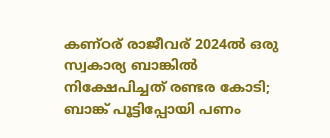കണ്ഠര് രാജീവര് 2024ല്‍ ഒരു സ്വകാര്യ ബാങ്കില്‍ നിക്ഷേപിച്ചത് രണ്ടര കോടി; ബാങ്ക് പൂട്ടിപ്പോയി പണം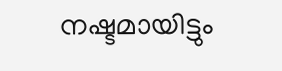നഷ്ടമായിട്ടും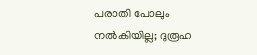പരാതി പോലും നല്‍കിയില്ല; ദുരൂഹ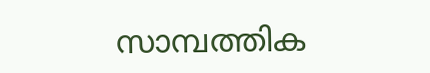സാമ്പത്തിക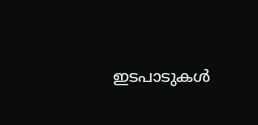ഇടപാടുകള്‍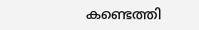കണ്ടെത്തി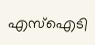എസ്‌ഐടി